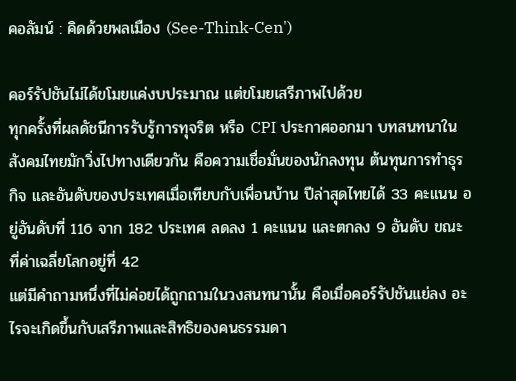คอลัมน์ : คิดด้วยพลเมือง (See-Think-Cen')

คอร์รัปชันไม่ได้ขโมยแค่งบประมาณ แต่ขโมยเสรีภาพไปด้วย
ทุกครั้งที่ผลดัชนีการรับรู้การทุจริต หรือ CPI ประกาศออกมา บทสนทนาในสังคมไทยมักวิ่งไปทางเดียวกัน คือความเชื่อมั่นของนักลงทุน ต้นทุนการทำธุรกิจ และอันดับของประเทศเมื่อเทียบกับเพื่อนบ้าน ปีล่าสุดไทยได้ 33 คะแนน อยู่อันดับที่ 116 จาก 182 ประเทศ ลดลง 1 คะแนน และตกลง 9 อันดับ ขณะที่ค่าเฉลี่ยโลกอยู่ที่ 42
แต่มีคำถามหนึ่งที่ไม่ค่อยได้ถูกถามในวงสนทนานั้น คือเมื่อคอร์รัปชันแย่ลง อะไรจะเกิดขึ้นกับเสรีภาพและสิทธิของคนธรรมดา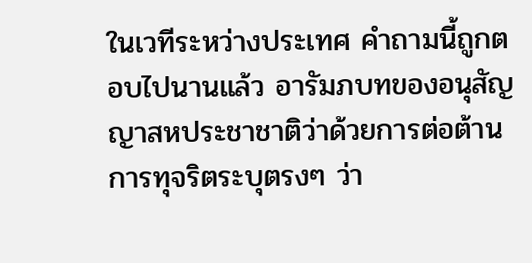ในเวทีระหว่างประเทศ คำถามนี้ถูกตอบไปนานแล้ว อารัมภบทของอนุสัญญาสหประชาชาติว่าด้วยการต่อต้านการทุจริตระบุตรงๆ ว่า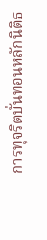การทุจริตบั่นทอนหลักนิติธ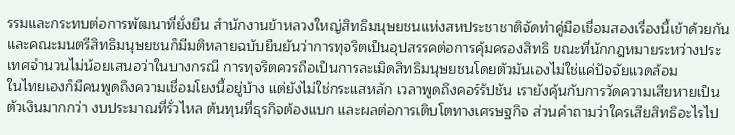รรมและกระทบต่อการพัฒนาที่ยั่งยืน สำนักงานข้าหลวงใหญ่สิทธิมนุษยชนแห่งสหประชาชาติจัดทำคู่มือเชื่อมสองเรื่องนี้เข้าด้วยกัน และคณะมนตรีสิทธิมนุษยชนก็มีมติหลายฉบับยืนยันว่าการทุจริตเป็นอุปสรรคต่อการคุ้มครองสิทธิ ขณะที่นักกฎหมายระหว่างประเทศจำนวนไม่น้อยเสนอว่าในบางกรณี การทุจริตควรถือเป็นการละเมิดสิทธิมนุษยชนโดยตัวมันเองไม่ใช่แค่ปัจจัยแวดล้อม
ในไทยเองก็มีคนพูดถึงความเชื่อมโยงนี้อยู่บ้าง แต่ยังไม่ใช่กระแสหลัก เวลาพูดถึงคอร์รัปชัน เรายังคุ้นกับการวัดความเสียหายเป็นตัวเงินมากกว่า งบประมาณที่รั่วไหล ต้นทุนที่ธุรกิจต้องแบก และผลต่อการเติบโตทางเศรษฐกิจ ส่วนคำถามว่าใครเสียสิทธิอะไรไป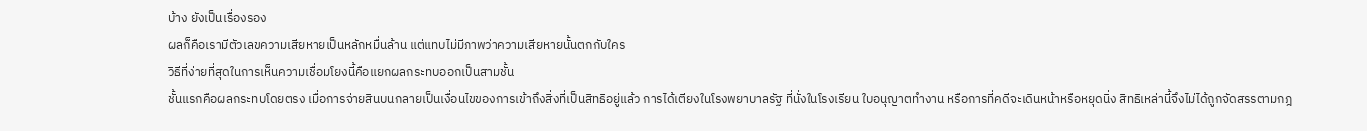บ้าง ยังเป็นเรื่องรอง
ผลก็คือเรามีตัวเลขความเสียหายเป็นหลักหมื่นล้าน แต่แทบไม่มีภาพว่าความเสียหายนั้นตกกับใคร
วิธีที่ง่ายที่สุดในการเห็นความเชื่อมโยงนี้คือแยกผลกระทบออกเป็นสามชั้น
ชั้นแรกคือผลกระทบโดยตรง เมื่อการจ่ายสินบนกลายเป็นเงื่อนไขของการเข้าถึงสิ่งที่เป็นสิทธิอยู่แล้ว การได้เตียงในโรงพยาบาลรัฐ ที่นั่งในโรงเรียน ใบอนุญาตทำงาน หรือการที่คดีจะเดินหน้าหรือหยุดนิ่ง สิทธิเหล่านี้จึงไม่ได้ถูกจัดสรรตามกฎ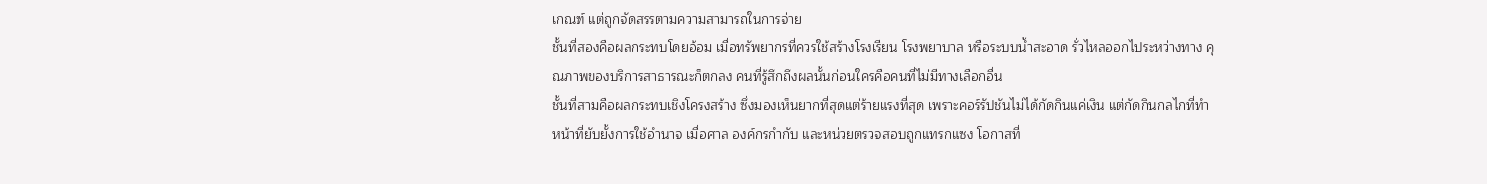เกณฑ์ แต่ถูกจัดสรรตามความสามารถในการจ่าย
ชั้นที่สองคือผลกระทบโดยอ้อม เมื่อทรัพยากรที่ควรใช้สร้างโรงเรียน โรงพยาบาล หรือระบบน้ำสะอาด รั่วไหลออกไประหว่างทาง คุณภาพของบริการสาธารณะก็ตกลง คนที่รู้สึกถึงผลนั้นก่อนใครคือคนที่ไม่มีทางเลือกอื่น
ชั้นที่สามคือผลกระทบเชิงโครงสร้าง ซึ่งมองเห็นยากที่สุดแต่ร้ายแรงที่สุด เพราะคอร์รัปชันไม่ได้กัดกินแค่เงิน แต่กัดกินกลไกที่ทำหน้าที่ยับยั้งการใช้อำนาจ เมื่อศาล องค์กรกำกับ และหน่วยตรวจสอบถูกแทรกแซง โอกาสที่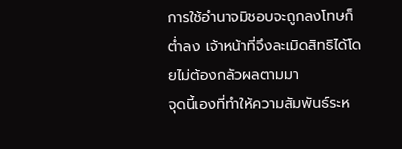การใช้อำนาจมิชอบจะถูกลงโทษก็ต่ำลง เจ้าหน้าที่จึงละเมิดสิทธิได้โดยไม่ต้องกลัวผลตามมา
จุดนี้เองที่ทำให้ความสัมพันธ์ระห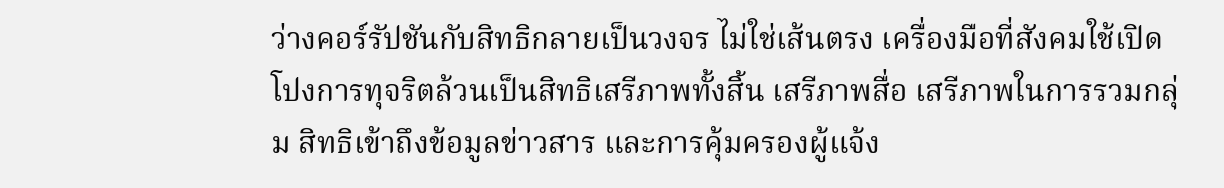ว่างคอร์รัปชันกับสิทธิกลายเป็นวงจร ไม่ใช่เส้นตรง เครื่องมือที่สังคมใช้เปิดโปงการทุจริตล้วนเป็นสิทธิเสรีภาพทั้งสิ้น เสรีภาพสื่อ เสรีภาพในการรวมกลุ่ม สิทธิเข้าถึงข้อมูลข่าวสาร และการคุ้มครองผู้แจ้ง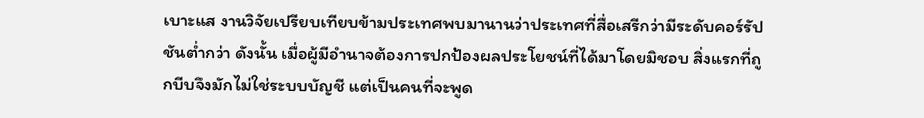เบาะแส งานวิจัยเปรียบเทียบข้ามประเทศพบมานานว่าประเทศที่สื่อเสรีกว่ามีระดับคอร์รัปชันต่ำกว่า ดังนั้น เมื่อผู้มีอำนาจต้องการปกป้องผลประโยชน์ที่ได้มาโดยมิชอบ สิ่งแรกที่ถูกบีบจึงมักไม่ใช่ระบบบัญชี แต่เป็นคนที่จะพูด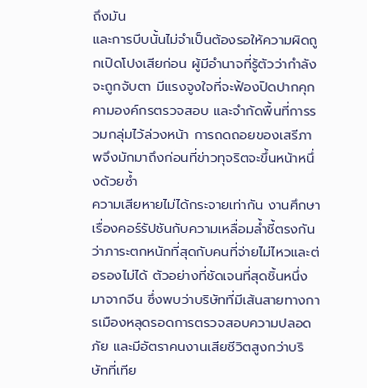ถึงมัน
และการบีบนั้นไม่จำเป็นต้องรอให้ความผิดถูกเปิดโปงเสียก่อน ผู้มีอำนาจที่รู้ตัวว่ากำลังจะถูกจับตา มีแรงจูงใจที่จะฟ้องปิดปากคุกคามองค์กรตรวจสอบ และจำกัดพื้นที่การรวมกลุ่มไว้ล่วงหน้า การถดถอยของเสรีภาพจึงมักมาถึงก่อนที่ข่าวทุจริตจะขึ้นหน้าหนึ่งด้วยซ้ำ
ความเสียหายไม่ได้กระจายเท่ากัน งานศึกษาเรื่องคอร์รัปชันกับความเหลื่อมล้ำชี้ตรงกันว่าภาระตกหนักที่สุดกับคนที่จ่ายไม่ไหวและต่อรองไม่ได้ ตัวอย่างที่ชัดเจนที่สุดชิ้นหนึ่งมาจากจีน ซึ่งพบว่าบริษัทที่มีเส้นสายทางการเมืองหลุดรอดการตรวจสอบความปลอดภัย และมีอัตราคนงานเสียชีวิตสูงกว่าบริษัทที่เทีย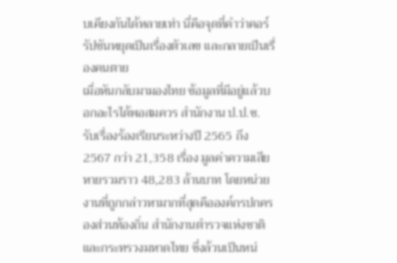บเคียงกันได้หลายเท่า นี่คือจุดที่คำว่าคอร์รัปชันหยุดเป็นเรื่องตัวเลข และกลายเป็นเรื่องคนตาย
เมื่อหันกลับมามองไทย ข้อมูลที่มีอยู่แล้วบอกอะไรได้พอสมควร สำนักงาน ป.ป.ช. รับเรื่องร้องเรียนระหว่างปี 2565 ถึง 2567 กว่า 21,358 เรื่อง มูลค่าความเสียหายรวมราว 48,283 ล้านบาท โดยหน่วยงานที่ถูกกล่าวหามากที่สุดคือองค์กรปกครองส่วนท้องถิ่น สำนักงานตำรวจแห่งชาติ และกระทรวงมหาดไทย ซึ่งล้วนเป็นหน่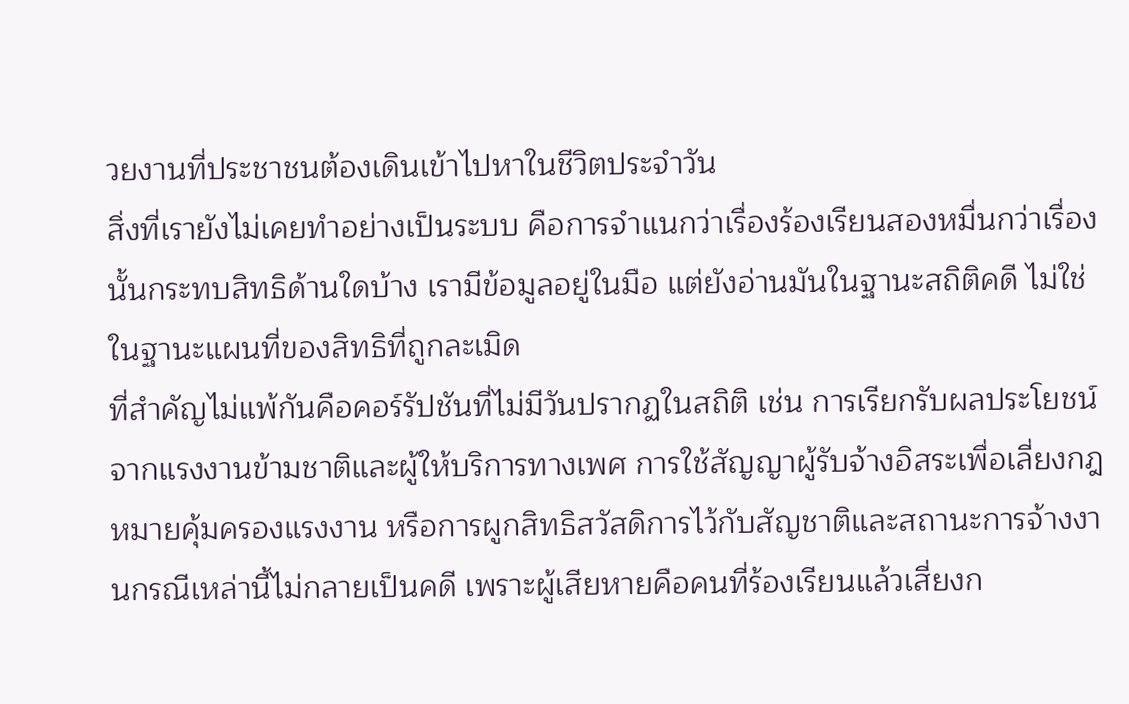วยงานที่ประชาชนต้องเดินเข้าไปหาในชีวิตประจำวัน
สิ่งที่เรายังไม่เคยทำอย่างเป็นระบบ คือการจำแนกว่าเรื่องร้องเรียนสองหมื่นกว่าเรื่องนั้นกระทบสิทธิด้านใดบ้าง เรามีข้อมูลอยู่ในมือ แต่ยังอ่านมันในฐานะสถิติคดี ไม่ใช่ในฐานะแผนที่ของสิทธิที่ถูกละเมิด
ที่สำคัญไม่แพ้กันคือคอร์รัปชันที่ไม่มีวันปรากฏในสถิติ เช่น การเรียกรับผลประโยชน์จากแรงงานข้ามชาติและผู้ให้บริการทางเพศ การใช้สัญญาผู้รับจ้างอิสระเพื่อเลี่ยงกฎหมายคุ้มครองแรงงาน หรือการผูกสิทธิสวัสดิการไว้กับสัญชาติและสถานะการจ้างงานกรณีเหล่านี้ไม่กลายเป็นคดี เพราะผู้เสียหายคือคนที่ร้องเรียนแล้วเสี่ยงก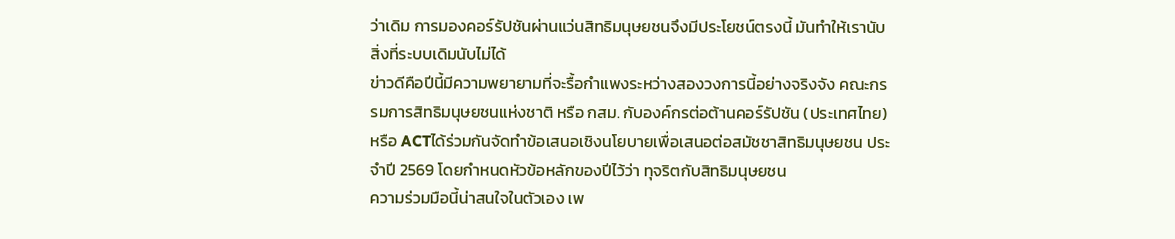ว่าเดิม การมองคอร์รัปชันผ่านแว่นสิทธิมนุษยชนจึงมีประโยชน์ตรงนี้ มันทำให้เรานับสิ่งที่ระบบเดิมนับไม่ได้
ข่าวดีคือปีนี้มีความพยายามที่จะรื้อกำแพงระหว่างสองวงการนี้อย่างจริงจัง คณะกรรมการสิทธิมนุษยชนแห่งชาติ หรือ กสม. กับองค์กรต่อต้านคอร์รัปชัน (ประเทศไทย) หรือ ACTได้ร่วมกันจัดทำข้อเสนอเชิงนโยบายเพื่อเสนอต่อสมัชชาสิทธิมนุษยชน ประจำปี 2569 โดยกำหนดหัวข้อหลักของปีไว้ว่า ทุจริตกับสิทธิมนุษยชน
ความร่วมมือนี้น่าสนใจในตัวเอง เพ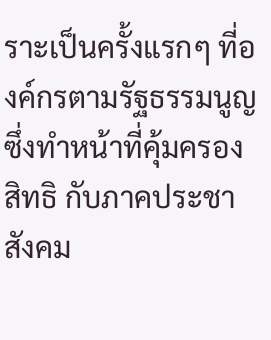ราะเป็นครั้งแรกๆ ที่องค์กรตามรัฐธรรมนูญซึ่งทำหน้าที่คุ้มครองสิทธิ กับภาคประชาสังคม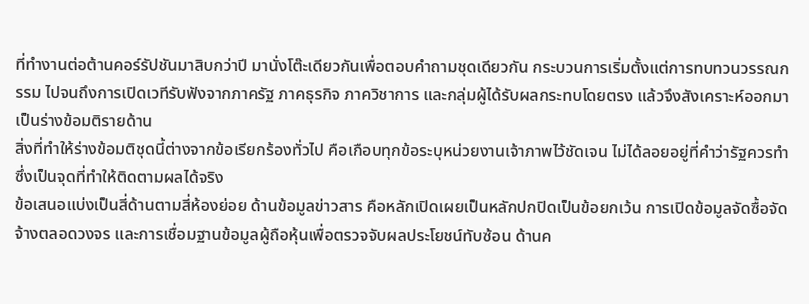ที่ทำงานต่อต้านคอร์รัปชันมาสิบกว่าปี มานั่งโต๊ะเดียวกันเพื่อตอบคำถามชุดเดียวกัน กระบวนการเริ่มตั้งแต่การทบทวนวรรณกรรม ไปจนถึงการเปิดเวทีรับฟังจากภาครัฐ ภาคธุรกิจ ภาควิชาการ และกลุ่มผู้ได้รับผลกระทบโดยตรง แล้วจึงสังเคราะห์ออกมาเป็นร่างข้อมติรายด้าน
สิ่งที่ทำให้ร่างข้อมติชุดนี้ต่างจากข้อเรียกร้องทั่วไป คือเกือบทุกข้อระบุหน่วยงานเจ้าภาพไว้ชัดเจน ไม่ได้ลอยอยู่ที่คำว่ารัฐควรทำ ซึ่งเป็นจุดที่ทำให้ติดตามผลได้จริง
ข้อเสนอแบ่งเป็นสี่ด้านตามสี่ห้องย่อย ด้านข้อมูลข่าวสาร คือหลักเปิดเผยเป็นหลักปกปิดเป็นข้อยกเว้น การเปิดข้อมูลจัดซื้อจัดจ้างตลอดวงจร และการเชื่อมฐานข้อมูลผู้ถือหุ้นเพื่อตรวจจับผลประโยชน์ทับซ้อน ด้านค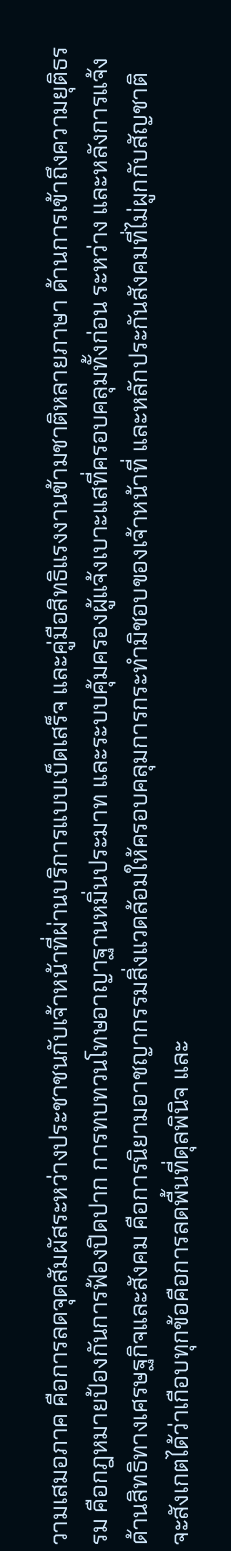วามเสมอภาค คือการลดจุดสัมผัสระหว่างประชาชนกับเจ้าหน้าที่ผ่านบริการแบบเบ็ดเสร็จ และคู่มือสิทธิแรงงานข้ามชาติหลายภาษา ด้านการเข้าถึงความยุติธรรม คือกฎหมายป้องกันการฟ้องปิดปาก การทบทวนโทษอาญาฐานหมิ่นประมาท และระบบคุ้มครองผู้แจ้งเบาะแสที่ครอบคลุมทั้งก่อน ระหว่าง และหลังการแจ้ง ด้านสิทธิทางเศรษฐกิจและสังคม คือการนิยามอาชญากรรมสิ่งแวดล้อมให้ครอบคลุมการกระทำมิชอบของเจ้าหน้าที่ และหลักประกันสังคมที่ไม่ผูกกับสัญชาติ
จะสังเกตได้ว่าเกือบทุกข้อคือการลดพื้นที่ดุลพินิจ และ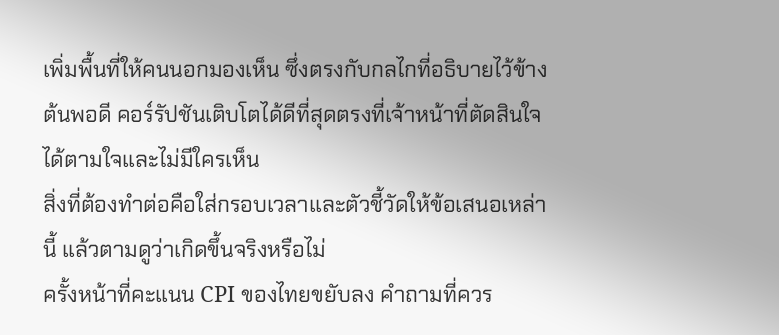เพิ่มพื้นที่ให้คนนอกมองเห็น ซึ่งตรงกับกลไกที่อธิบายไว้ข้างต้นพอดี คอร์รัปชันเติบโตได้ดีที่สุดตรงที่เจ้าหน้าที่ตัดสินใจได้ตามใจและไม่มีใครเห็น
สิ่งที่ต้องทำต่อคือใส่กรอบเวลาและตัวชี้วัดให้ข้อเสนอเหล่านี้ แล้วตามดูว่าเกิดขึ้นจริงหรือไม่
ครั้งหน้าที่คะแนน CPI ของไทยขยับลง คำถามที่ควร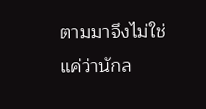ตามมาจึงไม่ใช่แค่ว่านักล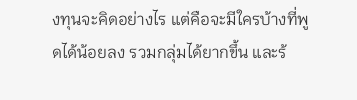งทุนจะคิดอย่างไร แต่คือจะมีใครบ้างที่พูดได้น้อยลง รวมกลุ่มได้ยากขึ้น และร้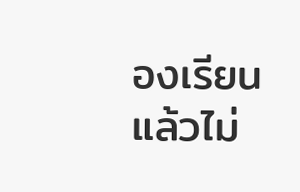องเรียนแล้วไม่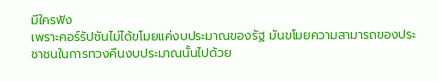มีใครฟัง
เพราะคอร์รัปชันไม่ได้ขโมยแค่งบประมาณของรัฐ มันขโมยความสามารถของประชาชนในการทวงคืนงบประมาณนั้นไปด้วย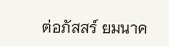ต่อภัสสร์ ยมนาค